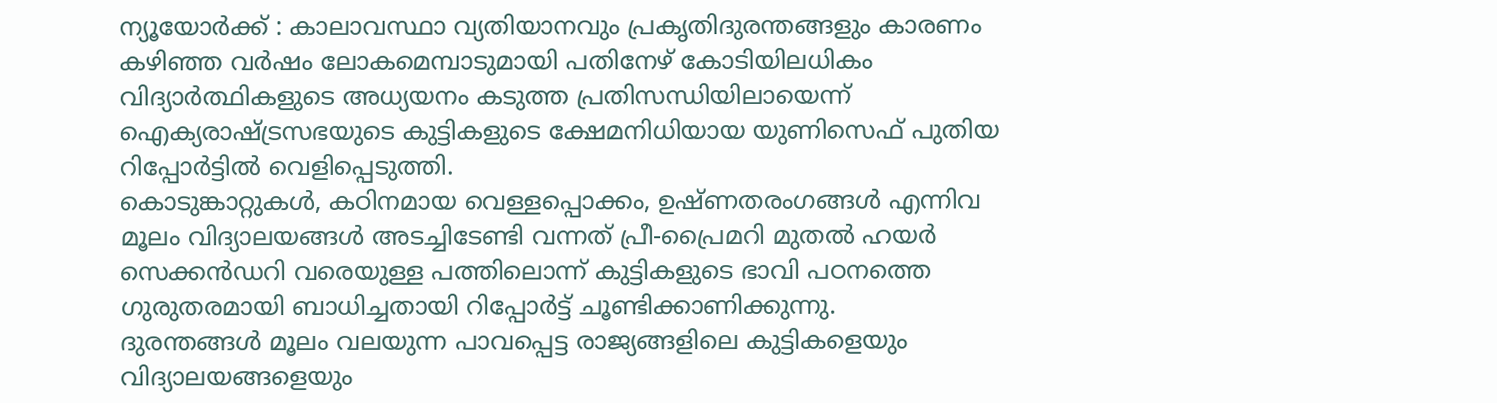ന്യൂയോർക്ക് : കാലാവസ്ഥാ വ്യതിയാനവും പ്രകൃതിദുരന്തങ്ങളും കാരണം കഴിഞ്ഞ വർഷം ലോകമെമ്പാടുമായി പതിനേഴ് കോടിയിലധികം വിദ്യാർത്ഥികളുടെ അധ്യയനം കടുത്ത പ്രതിസന്ധിയിലായെന്ന് ഐക്യരാഷ്ട്രസഭയുടെ കുട്ടികളുടെ ക്ഷേമനിധിയായ യുണിസെഫ് പുതിയ റിപ്പോർട്ടിൽ വെളിപ്പെടുത്തി.
കൊടുങ്കാറ്റുകൾ, കഠിനമായ വെള്ളപ്പൊക്കം, ഉഷ്ണതരംഗങ്ങൾ എന്നിവ മൂലം വിദ്യാലയങ്ങൾ അടച്ചിടേണ്ടി വന്നത് പ്രീ-പ്രൈമറി മുതൽ ഹയർ സെക്കൻഡറി വരെയുള്ള പത്തിലൊന്ന് കുട്ടികളുടെ ഭാവി പഠനത്തെ ഗുരുതരമായി ബാധിച്ചതായി റിപ്പോർട്ട് ചൂണ്ടിക്കാണിക്കുന്നു.
ദുരന്തങ്ങൾ മൂലം വലയുന്ന പാവപ്പെട്ട രാജ്യങ്ങളിലെ കുട്ടികളെയും വിദ്യാലയങ്ങളെയും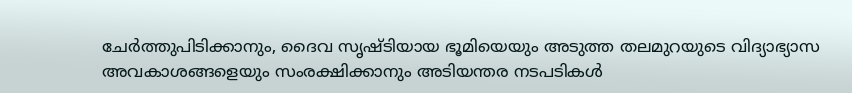ചേർത്തുപിടിക്കാനും, ദൈവ സൃഷ്ടിയായ ഭൂമിയെയും അടുത്ത തലമുറയുടെ വിദ്യാഭ്യാസ അവകാശങ്ങളെയും സംരക്ഷിക്കാനും അടിയന്തര നടപടികൾ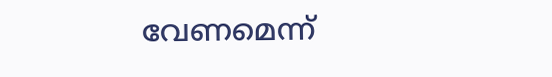വേണമെന്ന്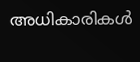അധികാരികൾ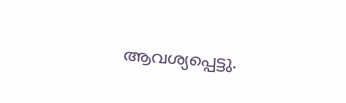ആവശ്യപ്പെട്ടു.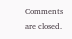Comments are closed.